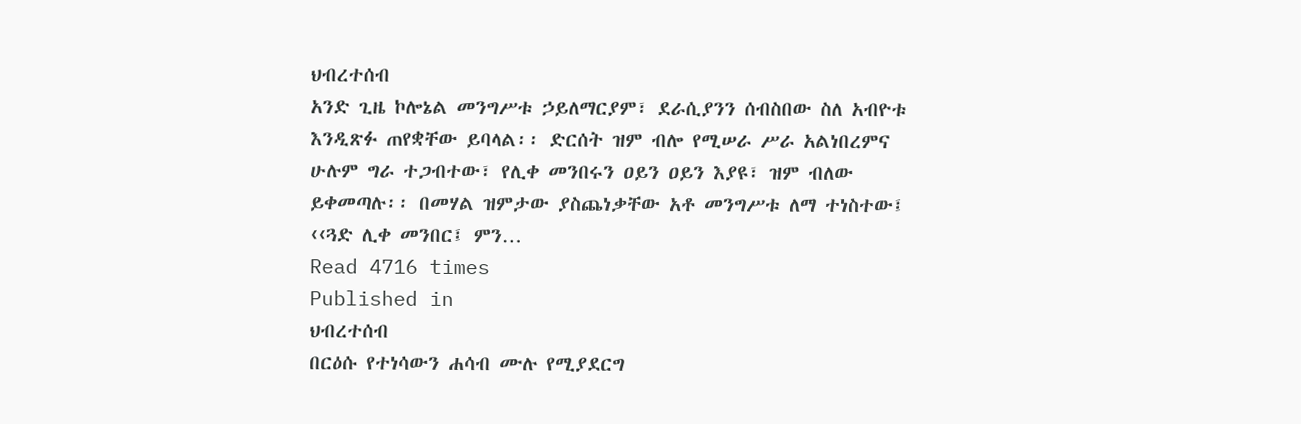ህብረተሰብ
አንድ ጊዜ ኮሎኔል መንግሥቱ ኃይለማርያም፣ ደራሲያንን ሰብስበው ስለ አብዮቱ እንዲጽፉ ጠየቋቸው ይባላል፡፡ ድርሰት ዝም ብሎ የሚሠራ ሥራ አልነበረምና ሁሉም ግራ ተጋብተው፣ የሊቀ መንበሩን ዐይን ዐይን እያዩ፣ ዝም ብለው ይቀመጣሉ፡፡ በመሃል ዝምታው ያስጨነቃቸው አቶ መንግሥቱ ለማ ተነስተው፤ ‹‹ጓድ ሊቀ መንበር፤ ምን…
Read 4716 times
Published in
ህብረተሰብ
በርዕሱ የተነሳውን ሐሳብ ሙሉ የሚያደርግ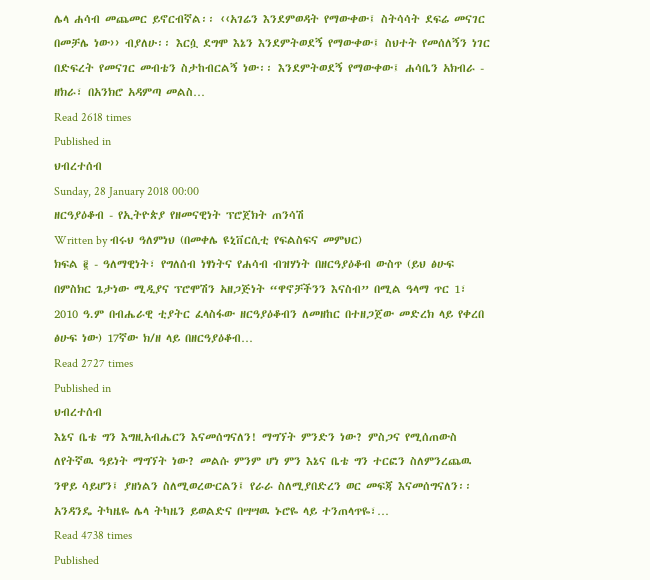ሌላ ሐሳብ መጨመር ይኖርብኛል፡፡ ‹‹አገሬን እንደምወዳት የማውቀው፤ ስትሳሳት ደፍሬ መናገር በመቻሌ ነው›› ብያለሁ፡፡ እርሷ ደግሞ እኔን እንደምትወደኝ የማውቀው፤ ስህተት የመሰለኝን ነገር በድፍረት የመናገር መብቴን ስታከብርልኝ ነው፡፡ እንደምትወደኝ የማውቀው፤ ሐሳቤን አክብራ - ዘክራ፣ በአንክሮ አዳምጣ መልስ…
Read 2618 times
Published in
ህብረተሰብ
Sunday, 28 January 2018 00:00
ዘርዓያዕቆብ - የኢትዮጵያ የዘመናዊነት ፕሮጀክት ጠንሳሽ
Written by ብሩህ ዓለምነህ (በመቀሌ ዩኒቨርሲቲ የፍልስፍና መምህር)
ክፍል ፪ - ዓለማዊነት፣ የግለሰብ ነፃነትና የሐሳብ ብዝሃነት በዘርዓያዕቆብ ውስጥ (ይህ ፅሁፍ በምስክር ጌታነው ሚዲያና ፕሮሞሽን አዘጋጅነት “ዋኖቻችንን እናስብ” በሚል ዓላማ ጥር 1፣ 2010 ዓ.ም በብሔራዊ ቲያትር ፈላስፋው ዘርዓያዕቆብን ለመዘከር በተዘጋጀው መድረክ ላይ የቀረበ ፅሁፍ ነው) 17ኛው ክ/ዘ ላይ በዘርዓያዕቆብ…
Read 2727 times
Published in
ህብረተሰብ
እኔና ቤቴ ግን እግዚአብሔርን እናመሰግናለን! ማግኘት ምንድን ነው? ምስጋና የሚሰጠውስ ለየትኛዉ ዓይነት ማግኘት ነው? መልሱ ምንም ሆነ ምን እኔና ቤቴ ግን ተርፎን ስለምንረጨዉ ንዋይ ሳይሆን፤ ያዘነልን ስለሚወረውርልን፤ የራራ ስለሚያበድረን ወር መፍጃ እናመሰግናለን፡፡አንዳንዴ ትካዜዬ ሌላ ትካዜን ይወልድና በሣሣዉ ኑሮዬ ላይ ተንጠላጥዬ፣…
Read 4738 times
Published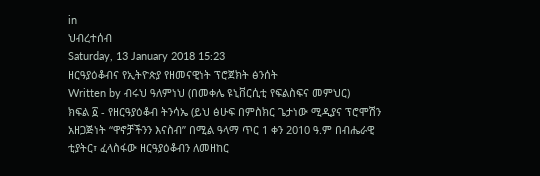in
ህብረተሰብ
Saturday, 13 January 2018 15:23
ዘርዓያዕቆብና የኢትዮጵያ የዘመናዊነት ፕሮጀክት ፅንሰት
Written by ብሩህ ዓለምነህ (በመቀሌ ዩኒቨርሲቲ የፍልስፍና መምህር)
ክፍል ፩ - የዘርዓያዕቆብ ትንሳኤ (ይህ ፅሁፍ በምስክር ጌታነው ሚዲያና ፕሮሞሽን አዘጋጅነት “ዋኖቻችንን እናስብ” በሚል ዓላማ ጥር 1 ቀን 2010 ዓ.ም በብሔራዊ ቲያትር፣ ፈላስፋው ዘርዓያዕቆብን ለመዘከር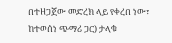በተዘጋጀው መድረክ ላይ የቀረበ ነው፣ ከተወሰነ ጭማሪ ጋር) ታላቁ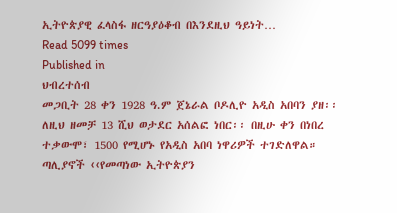ኢትዮጵያዊ ፈላስፋ ዘርዓያዕቆብ በእንደዚህ ዓይነት…
Read 5099 times
Published in
ህብረተሰብ
መጋቢት 28 ቀን 1928 ዓ.ም ጀኔራል ቦዶሊዮ አዲስ አበባን ያዘ፡፡ ለዚህ ዘመቻ 13 ሺህ ወታደር አሰልፎ ነበር፡፡ በዚሁ ቀን በነበረ ተቃውሞ፣ 1500 የሚሆኑ የአዲስ አበባ ነዋሪዎች ተገድለዋል። ጣሊያኖች ‹‹የመጣነው ኢትዮጵያን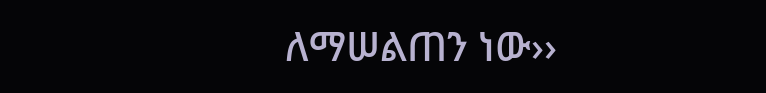ለማሠልጠን ነው››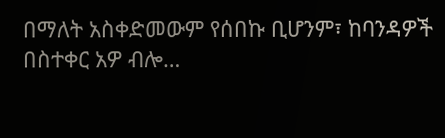በማለት አስቀድመውም የሰበኩ ቢሆንም፣ ከባንዳዎች በስተቀር አዎ ብሎ…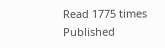Read 1775 times
Published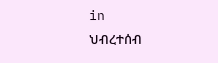in
ህብረተሰብ